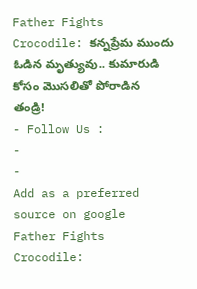Father Fights Crocodile: కన్నప్రేమ ముందు ఓడిన మృత్యువు.. కుమారుడి కోసం మొసలితో పోరాడిన తండ్రి!
- Follow Us :
-
-
Add as a preferred
source on google
Father Fights Crocodile: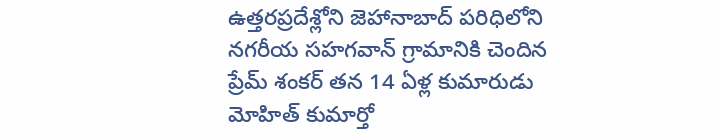ఉత్తరప్రదేశ్లోని జెహానాబాద్ పరిధిలోని నగరీయ సహగవాన్ గ్రామానికి చెందిన ప్రేమ్ శంకర్ తన 14 ఏళ్ల కుమారుడు మోహిత్ కుమార్తో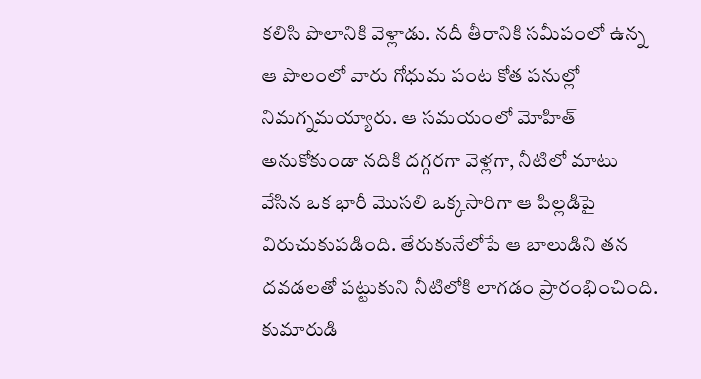కలిసి పొలానికి వెళ్లాడు. నదీ తీరానికి సమీపంలో ఉన్న ఆ పొలంలో వారు గోధుమ పంట కోత పనుల్లో నిమగ్నమయ్యారు. ఆ సమయంలో మోహిత్ అనుకోకుండా నదికి దగ్గరగా వెళ్లగా, నీటిలో మాటు వేసిన ఒక భారీ మొసలి ఒక్కసారిగా ఆ పిల్లడిపై విరుచుకుపడింది. తేరుకునేలోపే ఆ బాలుడిని తన దవడలతో పట్టుకుని నీటిలోకి లాగడం ప్రారంభించింది. కుమారుడి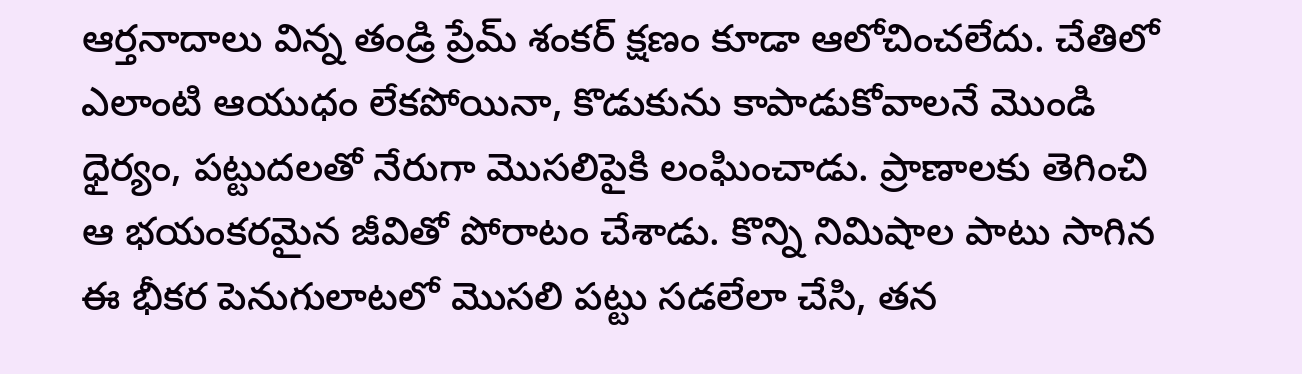ఆర్తనాదాలు విన్న తండ్రి ప్రేమ్ శంకర్ క్షణం కూడా ఆలోచించలేదు. చేతిలో ఎలాంటి ఆయుధం లేకపోయినా, కొడుకును కాపాడుకోవాలనే మొండి ధైర్యం, పట్టుదలతో నేరుగా మొసలిపైకి లంఘించాడు. ప్రాణాలకు తెగించి ఆ భయంకరమైన జీవితో పోరాటం చేశాడు. కొన్ని నిమిషాల పాటు సాగిన ఈ భీకర పెనుగులాటలో మొసలి పట్టు సడలేలా చేసి, తన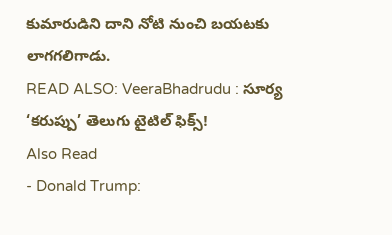కుమారుడిని దాని నోటి నుంచి బయటకు లాగగలిగాడు.
READ ALSO: VeeraBhadrudu : సూర్య ‘కరుప్పు’ తెలుగు టైటిల్ ఫిక్స్!
Also Read
- Donald Trump: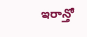ఇరాన్తో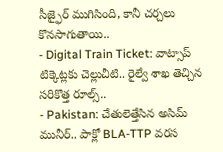సీజ్ఫైర్ ముగిసింది, కానీ చర్చలు కొనసాగుతాయి..
- Digital Train Ticket: వాట్సాప్ టిక్కెట్లకు చెల్లుచీటి.. రైల్వే శాఖ తెచ్చిన సరికొత్త రూల్స్..
- Pakistan: చేతులెత్తేసిన అసిమ్ మునీర్.. పాక్లో BLA-TTP వరస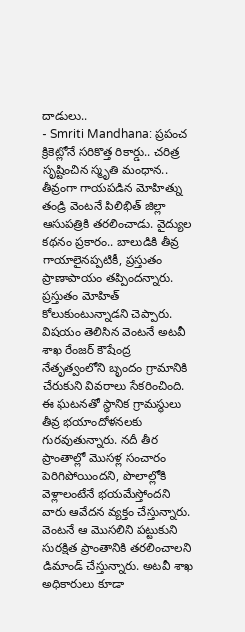దాడులు..
- Smriti Mandhana: ప్రపంచ క్రికెట్లోనే సరికొత్త రికార్డు.. చరిత్ర సృష్టించిన స్మృతి మంధాన..
తీవ్రంగా గాయపడిన మోహిత్ను తండ్రి వెంటనే పిలిభిత్ జిల్లా ఆసుపత్రికి తరలించాడు. వైద్యుల కథనం ప్రకారం.. బాలుడికి తీవ్ర గాయాలైనప్పటికీ, ప్రస్తుతం ప్రాణాపాయం తప్పిందన్నారు. ప్రస్తుతం మోహిత్ కోలుకుంటున్నాడని చెప్పారు. విషయం తెలిసిన వెంటనే అటవీ శాఖ రేంజర్ కౌషేంద్ర నేతృత్వంలోని బృందం గ్రామానికి చేరుకుని వివరాలు సేకరించింది. ఈ ఘటనతో స్థానిక గ్రామస్థులు తీవ్ర భయాందోళనలకు గురవుతున్నారు. నదీ తీర ప్రాంతాల్లో మొసళ్ల సంచారం పెరిగిపోయిందని, పొలాల్లోకి వెళ్లాలంటేనే భయమేస్తోందని వారు ఆవేదన వ్యక్తం చేస్తున్నారు. వెంటనే ఆ మొసలిని పట్టుకుని సురక్షిత ప్రాంతానికి తరలించాలని డిమాండ్ చేస్తున్నారు. అటవీ శాఖ అధికారులు కూడా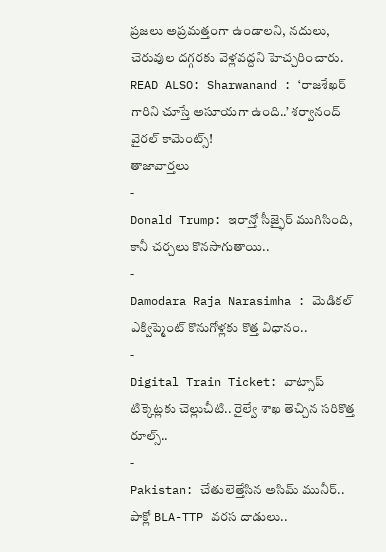ప్రజలు అప్రమత్తంగా ఉండాలని, నదులు, చెరువుల దగ్గరకు వెళ్లవద్దని హెచ్చరించారు.
READ ALSO: Sharwanand : ‘రాజశేఖర్ గారిని చూస్తే అసూయగా ఉంది..’ శర్వానంద్ వైరల్ కామెంట్స్!
తాజావార్తలు
-
Donald Trump: ఇరాన్తో సీజ్ఫైర్ ముగిసింది, కానీ చర్చలు కొనసాగుతాయి..
-
Damodara Raja Narasimha : మెడికల్ ఎక్విప్మెంట్ కొనుగోళ్లకు కొత్త విధానం..
-
Digital Train Ticket: వాట్సాప్ టిక్కెట్లకు చెల్లుచీటి.. రైల్వే శాఖ తెచ్చిన సరికొత్త రూల్స్..
-
Pakistan: చేతులెత్తేసిన అసిమ్ మునీర్.. పాక్లో BLA-TTP వరస దాడులు..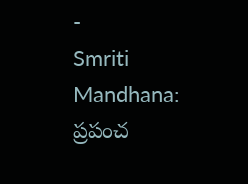-
Smriti Mandhana: ప్రపంచ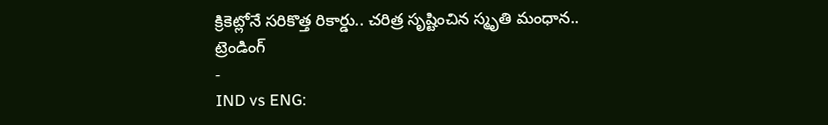క్రికెట్లోనే సరికొత్త రికార్డు.. చరిత్ర సృష్టించిన స్మృతి మంధాన..
ట్రెండింగ్
-
IND vs ENG: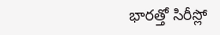భారత్తో సిరీస్లో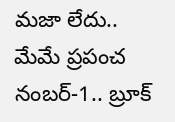మజా లేదు.. మేమే ప్రపంచ నంబర్-1.. బ్రూక్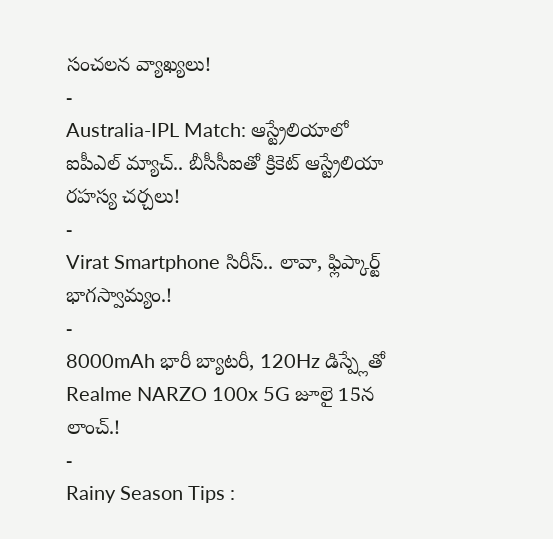సంచలన వ్యాఖ్యలు!
-
Australia-IPL Match: ఆస్ట్రేలియాలో ఐపీఎల్ మ్యాచ్.. బీసీసీఐతో క్రికెట్ ఆస్ట్రేలియా రహస్య చర్చలు!
-
Virat Smartphone సిరీస్.. లావా, ఫ్లిప్కార్ట్ భాగస్వామ్యం.!
-
8000mAh భారీ బ్యాటరీ, 120Hz డిస్ప్లేతో Realme NARZO 100x 5G జూలై 15న లాంచ్.!
-
Rainy Season Tips :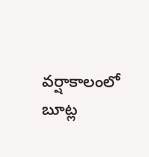వర్షాకాలంలో బూట్ల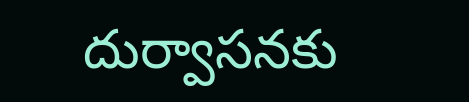దుర్వాసనకు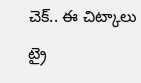చెక్.. ఈ చిట్కాలు ట్రై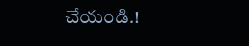చేయండి.!